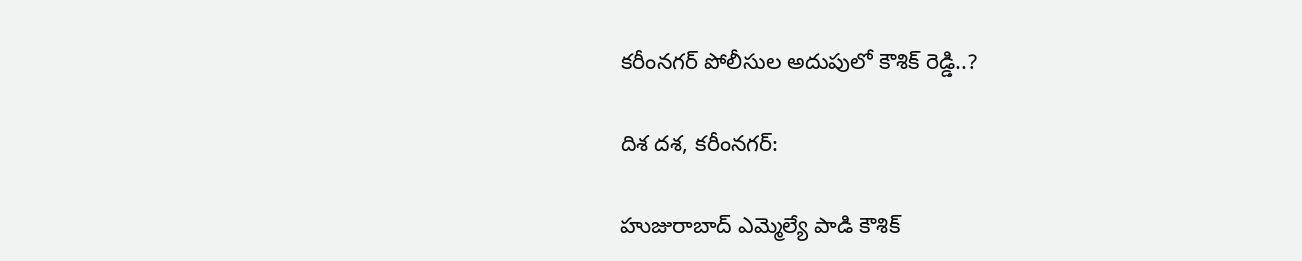కరీంనగర్ పోలీసుల అదుపులో కౌశిక్ రెడ్డి..?

దిశ దశ, కరీంనగర్:

హుజురాబాద్ ఎమ్మెల్యే పాడి కౌశిక్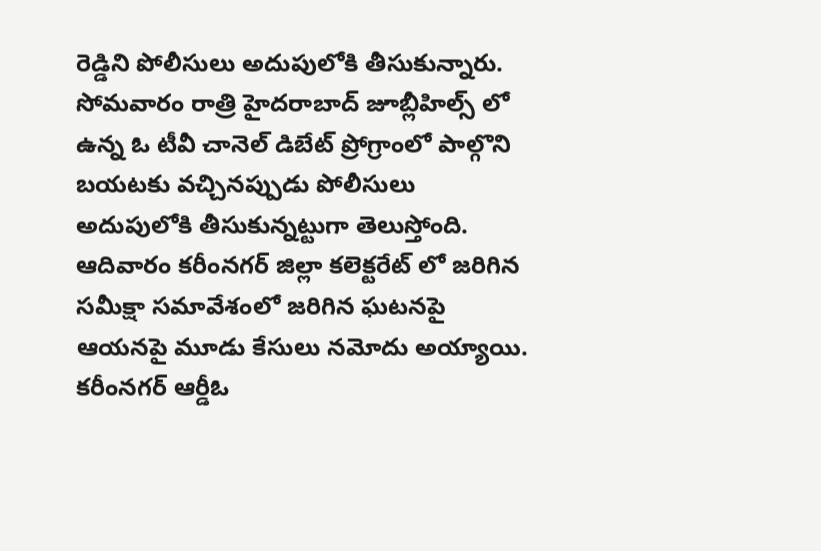రెడ్డిని పోలీసులు అదుపులోకి తీసుకున్నారు. సోమవారం రాత్రి హైదరాబాద్ జూబ్లీహిల్స్ లో ఉన్న ఓ టీవీ చానెల్ డిబేట్ ప్రోగ్రాంలో పాల్గొని బయటకు వచ్చినప్పుడు పోలీసులు అదుపులోకి తీసుకున్నట్టుగా తెలుస్తోంది. ఆదివారం కరీంనగర్ జిల్లా కలెక్టరేట్ లో జరిగిన సమీక్షా సమావేశంలో జరిగిన ఘటనపై ఆయనపై మూడు కేసులు నమోదు అయ్యాయి. కరీంనగర్ ఆర్డీఓ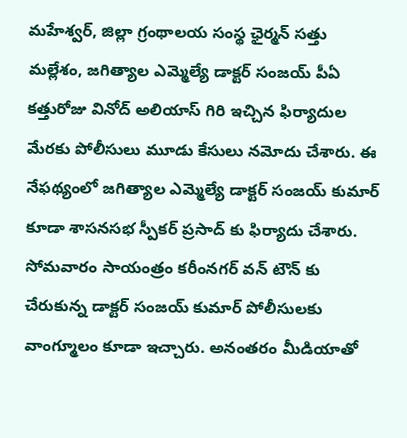మహేశ్వర్, జిల్లా గ్రంథాలయ సంస్థ ఛైర్మన్ సత్తు మల్లేశం, జగిత్యాల ఎమ్మెల్యే డాక్టర్ సంజయ్ పీఏ కత్తురోజు వినోద్ అలియాస్ గిరి ఇచ్చిన ఫిర్యాదుల మేరకు పోలీసులు మూడు కేసులు నమోదు చేశారు. ఈ నేఫథ్యంలో జగిత్యాల ఎమ్మెల్యే డాక్టర్ సంజయ్ కుమార్ కూడా శాసనసభ స్పీకర్ ప్రసాద్ కు ఫిర్యాదు చేశారు. సోమవారం సాయంత్రం కరీంనగర్ వన్ టౌన్ కు చేరుకున్న డాక్టర్ సంజయ్ కుమార్ పోలీసులకు వాంగ్మూలం కూడా ఇచ్చారు. అనంతరం మీడియాతో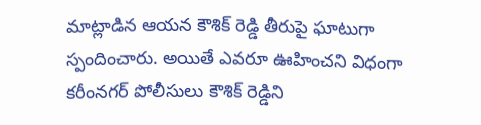మాట్లాడిన ఆయన కౌశిక్ రెడ్డి తీరుపై ఘాటుగా స్పందించారు. అయితే ఎవరూ ఊహించని విధంగా కరీంనగర్ పోలీసులు కౌశిక్ రెడ్డిని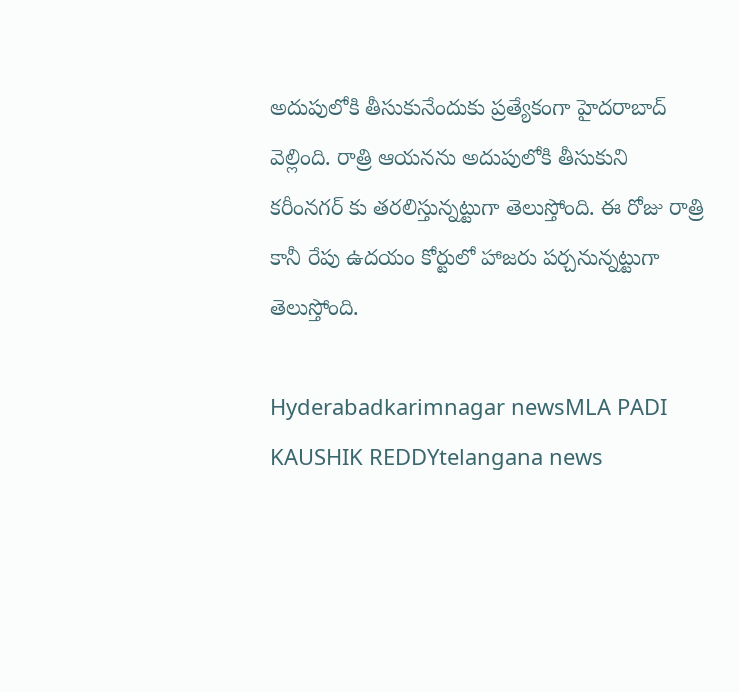అదుపులోకి తీసుకునేందుకు ప్రత్యేకంగా హైదరాబాద్ వెల్లింది. రాత్రి ఆయనను అదుపులోకి తీసుకుని కరీంనగర్ కు తరలిస్తున్నట్టుగా తెలుస్తోంది. ఈ రోజు రాత్రి కానీ రేపు ఉదయం కోర్టులో హాజరు పర్చనున్నట్టుగా తెలుస్తోంది.

Hyderabadkarimnagar newsMLA PADI KAUSHIK REDDYtelangana news